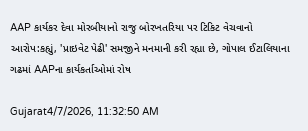AAP કાર્યકર દેવા મોરબીયાનો રાજુ બોરખતરિયા પર ટિકિટ વેચવાનો આરોપ:કહ્યું, 'પ્રાઇવેટ પેઢી' સમજીને મનમાની કરી રહ્યા છે, ગોપાલ ઈટાલિયાના ગઢમાં AAPના કાર્યકર્તાઓમાં રોષ

Gujarat4/7/2026, 11:32:50 AM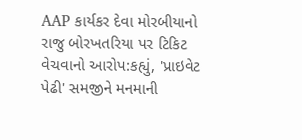AAP કાર્યકર દેવા મોરબીયાનો રાજુ બોરખતરિયા પર ટિકિટ વેચવાનો આરોપ:કહ્યું, 'પ્રાઇવેટ પેઢી' સમજીને મનમાની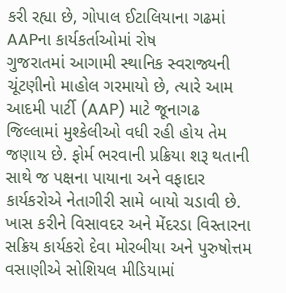કરી રહ્યા છે, ગોપાલ ઈટાલિયાના ગઢમાં AAPના કાર્યકર્તાઓમાં રોષ
ગુજરાતમાં આગામી સ્થાનિક સ્વરાજ્યની ચૂંટણીનો માહોલ ગરમાયો છે, ત્યારે આમ આદમી પાર્ટી (AAP) માટે જૂનાગઢ જિલ્લામાં મુશ્કેલીઓ વધી રહી હોય તેમ જણાય છે. ફોર્મ ભરવાની પ્રક્રિયા શરૂ થતાની સાથે જ પક્ષના પાયાના અને વફાદાર કાર્યકરોએ નેતાગીરી સામે બાયો ચડાવી છે. ખાસ કરીને વિસાવદર અને મેંદરડા વિસ્તારના સક્રિય કાર્યકરો દેવા મોરબીયા અને પુરુષોત્તમ વસાણીએ સોશિયલ મીડિયામાં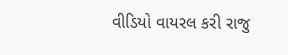વીડિયો વાયરલ કરી રાજુ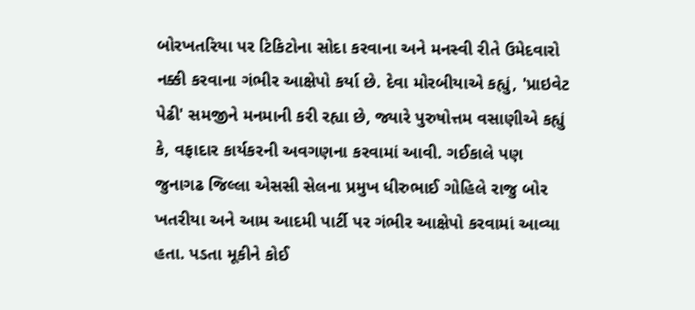બોરખતરિયા પર ટિકિટોના સોદા કરવાના અને મનસ્વી રીતે ઉમેદવારો નક્કી કરવાના ગંભીર આક્ષેપો કર્યા છે. દેવા મોરબીયાએ કહ્યું, 'પ્રાઇવેટ પેઢી' સમજીને મનમાની કરી રહ્યા છે, જ્યારે પુરુષોત્તમ વસાણીએ કહ્યું કે, વફાદાર કાર્યકરની અવગણના કરવામાં આવી. ગઈકાલે પણ જુનાગઢ જિલ્લા એસસી સેલના પ્રમુખ ધીરુભાઈ ગોહિલે રાજુ બોર ખતરીયા અને આમ આદમી પાર્ટી પર ગંભીર આક્ષેપો કરવામાં આવ્યા હતા. પડતા મૂકીને કોઈ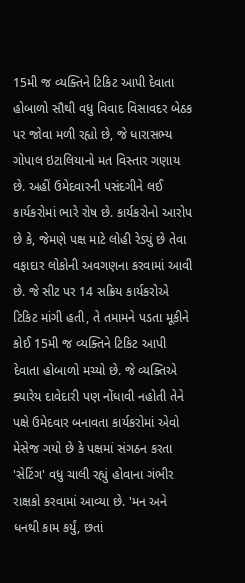15મી જ વ્યક્તિને ટિકિટ આપી દેવાતા હોબાળો સૌથી વધુ વિવાદ વિસાવદર બેઠક પર જોવા મળી રહ્યો છે, જે ધારાસભ્ય ગોપાલ ઇટાલિયાનો મત વિસ્તાર ગણાય છે. અહીં ઉમેદવારની પસંદગીને લઈ કાર્યકરોમાં ભારે રોષ છે. કાર્યકરોનો આરોપ છે કે, જેમણે પક્ષ માટે લોહી રેડ્યું છે તેવા વફાદાર લોકોની અવગણના કરવામાં આવી છે. જે સીટ પર 14 સક્રિય કાર્યકરોએ ટિકિટ માંગી હતી, તે તમામને પડતા મૂકીને કોઈ 15મી જ વ્યક્તિને ટિકિટ આપી દેવાતા હોબાળો મચ્યો છે. જે વ્યક્તિએ ક્યારેય દાવેદારી પણ નોંધાવી નહોતી તેને પક્ષે ઉમેદવાર બનાવતા કાર્યકરોમાં એવો મેસેજ ગયો છે કે પક્ષમાં સંગઠન કરતા 'સેટિંગ' વધુ ચાલી રહ્યું હોવાના ગંભીર રાક્ષકો કરવામાં આવ્યા છે. 'મન અને ધનથી કામ કર્યું, છતાં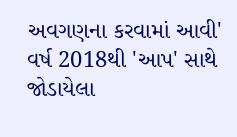અવગણના કરવામાં આવી' વર્ષ 2018થી 'આપ' સાથે જોડાયેલા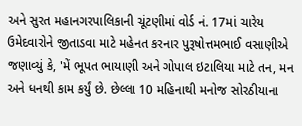અને સુરત મહાનગરપાલિકાની ચૂંટણીમાં વોર્ડ નં. 17માં ચારેય ઉમેદવારોને જીતાડવા માટે મહેનત કરનાર પુરૂષોત્તમભાઈ વસાણીએ જણાવ્યું કે, 'મેં ભૂપત ભાયાણી અને ગોપાલ ઇટાલિયા માટે તન, મન અને ધનથી કામ કર્યું છે. છેલ્લા 10 મહિનાથી મનોજ સોરઠીયાના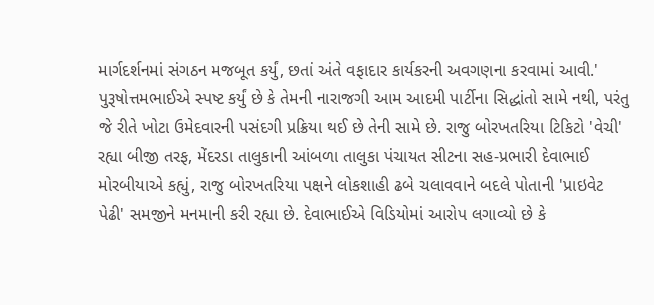માર્ગદર્શનમાં સંગઠન મજબૂત કર્યું, છતાં અંતે વફાદાર કાર્યકરની અવગણના કરવામાં આવી.' પુરૂષોત્તમભાઈએ સ્પષ્ટ કર્યું છે કે તેમની નારાજગી આમ આદમી પાર્ટીના સિદ્ધાંતો સામે નથી, પરંતુ જે રીતે ખોટા ઉમેદવારની પસંદગી પ્રક્રિયા થઈ છે તેની સામે છે. રાજુ બોરખતરિયા ટિકિટો 'વેચી' રહ્યા બીજી તરફ, મેંદરડા તાલુકાની આંબળા તાલુકા પંચાયત સીટના સહ-પ્રભારી દેવાભાઈ મોરબીયાએ કહ્યું, રાજુ બોરખતરિયા પક્ષને લોકશાહી ઢબે ચલાવવાને બદલે પોતાની 'પ્રાઇવેટ પેઢી' સમજીને મનમાની કરી રહ્યા છે. દેવાભાઈએ વિડિયોમાં આરોપ લગાવ્યો છે કે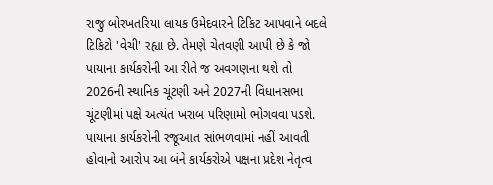રાજુ બોરખતરિયા લાયક ઉમેદવારને ટિકિટ આપવાને બદલે ટિકિટો 'વેચી' રહ્યા છે. તેમણે ચેતવણી આપી છે કે જો પાયાના કાર્યકરોની આ રીતે જ અવગણના થશે તો 2026ની સ્થાનિક ચૂંટણી અને 2027ની વિધાનસભા ચૂંટણીમાં પક્ષે અત્યંત ખરાબ પરિણામો ભોગવવા પડશે. પાયાના કાર્યકરોની રજૂઆત સાંભળવામાં નહીં આવતી હોવાનો આરોપ આ બંને કાર્યકરોએ પક્ષના પ્રદેશ નેતૃત્વ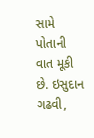સામે પોતાની વાત મૂકી છે. ઇસુદાન ગઢવી,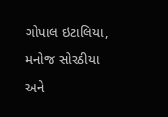ગોપાલ ઇટાલિયા, મનોજ સોરઠીયા અને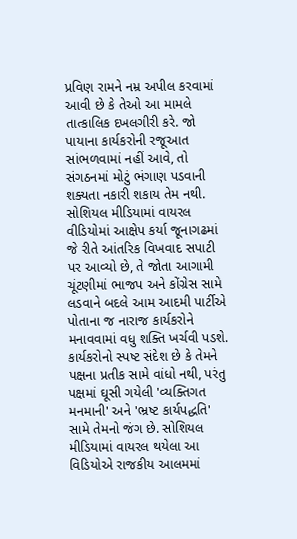પ્રવિણ રામને નમ્ર અપીલ કરવામાં આવી છે કે તેઓ આ મામલે તાત્કાલિક દખલગીરી કરે. જો પાયાના કાર્યકરોની રજૂઆત સાંભળવામાં નહીં આવે, તો સંગઠનમાં મોટું ભંગાણ પડવાની શક્યતા નકારી શકાય તેમ નથી. સોશિયલ મીડિયામાં વાયરલ વીડિયોમાં આક્ષેપ કર્યા જૂનાગઢમાં જે રીતે આંતરિક વિખવાદ સપાટી પર આવ્યો છે, તે જોતા આગામી ચૂંટણીમાં ભાજપ અને કોંગ્રેસ સામે લડવાને બદલે આમ આદમી પાર્ટીએ પોતાના જ નારાજ કાર્યકરોને મનાવવામાં વધુ શક્તિ ખર્ચવી પડશે. કાર્યકરોનો સ્પષ્ટ સંદેશ છે કે તેમને પક્ષના પ્રતીક સામે વાંધો નથી, પરંતુ પક્ષમાં ઘૂસી ગયેલી 'વ્યક્તિગત મનમાની' અને 'ભ્રષ્ટ કાર્યપદ્ધતિ' સામે તેમનો જંગ છે. સોશિયલ મીડિયામાં વાયરલ થયેલા આ વિડિયોએ રાજકીય આલમમાં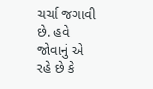ચર્ચા જગાવી છે. હવે જોવાનું એ રહે છે કે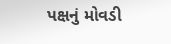પક્ષનું મોવડી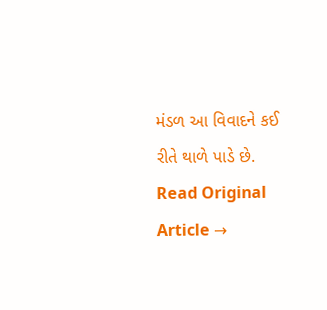મંડળ આ વિવાદને કઈ રીતે થાળે પાડે છે.
Read Original Article →